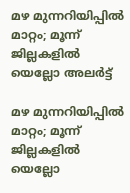മഴ മുന്നറിയിപ്പില്‍ മാറ്റം; മൂന്ന് ജില്ലകളില്‍ യെല്ലോ അലര്‍ട്ട്

മഴ മുന്നറിയിപ്പില്‍ മാറ്റം; മൂന്ന് ജില്ലകളില്‍ യെല്ലോ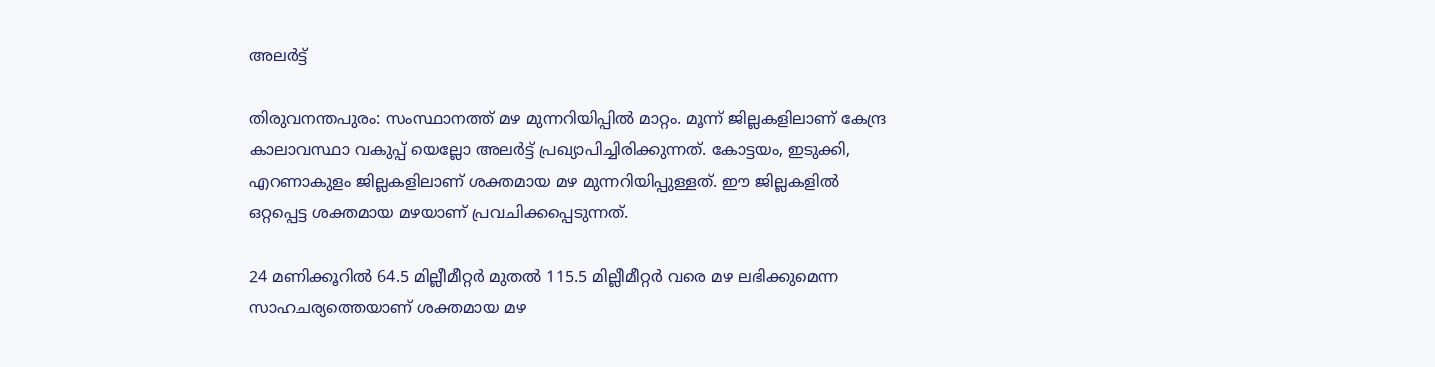അലര്‍ട്ട്

തിരുവനന്തപുരം: സംസ്ഥാനത്ത് മഴ മുന്നറിയിപ്പില്‍ മാറ്റം. മൂന്ന് ജില്ലകളിലാണ് കേന്ദ്ര കാലാവസ്ഥാ വകുപ്പ് യെല്ലോ അലര്‍ട്ട് പ്രഖ്യാപിച്ചിരിക്കുന്നത്. കോട്ടയം, ഇടുക്കി, എറണാകുളം ജില്ലകളിലാണ് ശക്തമായ മഴ മുന്നറിയിപ്പുള്ളത്. ഈ ജില്ലകളില്‍ ഒറ്റപ്പെട്ട ശക്തമായ മഴയാണ് പ്രവചിക്കപ്പെടുന്നത്.

24 മണിക്കൂറില്‍ 64.5 മില്ലീമീറ്റര്‍ മുതല്‍ 115.5 മില്ലീമീറ്റര്‍ വരെ മഴ ലഭിക്കുമെന്ന സാഹചര്യത്തെയാണ് ശക്തമായ മഴ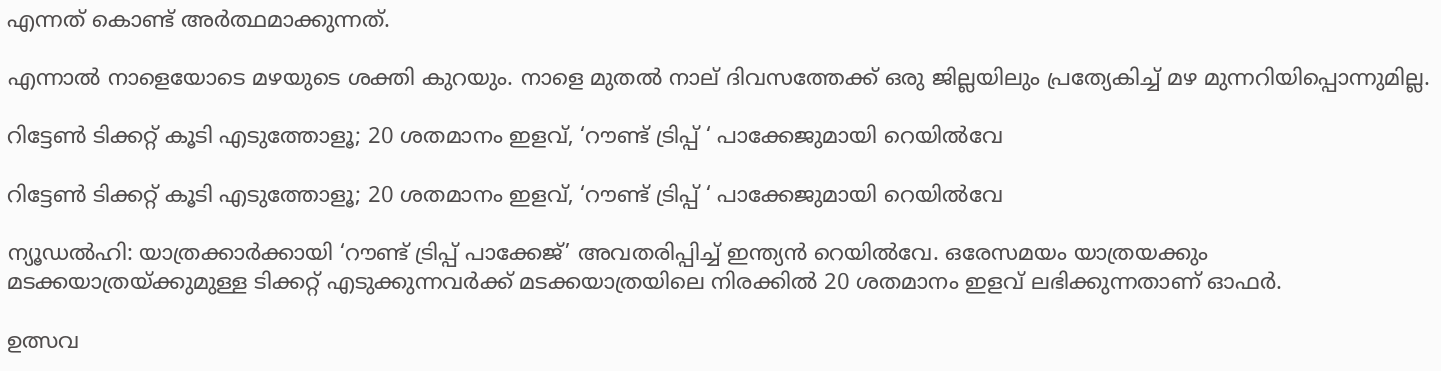എന്നത് കൊണ്ട് അര്‍ത്ഥമാക്കുന്നത്.

എന്നാല്‍ നാളെയോടെ മഴയുടെ ശക്തി കുറയും. നാളെ മുതല്‍ നാല് ദിവസത്തേക്ക് ഒരു ജില്ലയിലും പ്രത്യേകിച്ച് മഴ മുന്നറിയിപ്പൊന്നുമില്ല.

റിട്ടേണ്‍ ടിക്കറ്റ് കൂടി എടുത്തോളൂ; 20 ശതമാനം ഇളവ്, ‘റൗണ്ട് ട്രിപ്പ് ‘ പാക്കേജുമായി റെയില്‍വേ

റിട്ടേണ്‍ ടിക്കറ്റ് കൂടി എടുത്തോളൂ; 20 ശതമാനം ഇളവ്, ‘റൗണ്ട് ട്രിപ്പ് ‘ പാക്കേജുമായി റെയില്‍വേ

ന്യൂഡല്‍ഹി: യാത്രക്കാര്‍ക്കായി ‘റൗണ്ട് ട്രിപ്പ് പാക്കേജ്’ അവതരിപ്പിച്ച് ഇന്ത്യന്‍ റെയില്‍വേ. ഒരേസമയം യാത്രയക്കും മടക്കയാത്രയ്ക്കുമുള്ള ടിക്കറ്റ് എടുക്കുന്നവര്‍ക്ക് മടക്കയാത്രയിലെ നിരക്കില്‍ 20 ശതമാനം ഇളവ് ലഭിക്കുന്നതാണ് ഓഫര്‍.

ഉത്സവ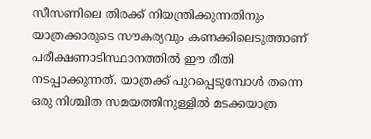സീസണിലെ തിരക്ക് നിയന്ത്രിക്കുന്നതിനും യാത്രക്കാരുടെ സൗകര്യവും കണക്കിലെടുത്താണ് പരീക്ഷണാടിസ്ഥാനത്തില്‍ ഈ രീതി നടപ്പാക്കുന്നത്. യാത്രക്ക് പുറപ്പെടുമ്പോള്‍ തന്നെ ഒരു നിശ്ചിത സമയത്തിനുള്ളില്‍ മടക്കയാത്ര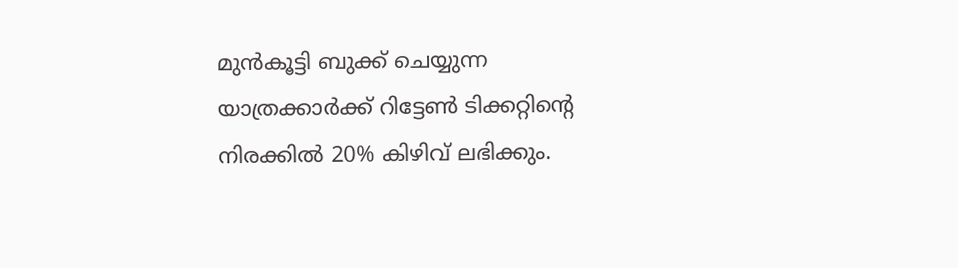മുന്‍കൂട്ടി ബുക്ക് ചെയ്യുന്ന യാത്രക്കാര്‍ക്ക് റിട്ടേണ്‍ ടിക്കറ്റിന്റെ നിരക്കില്‍ 20% കിഴിവ് ലഭിക്കും.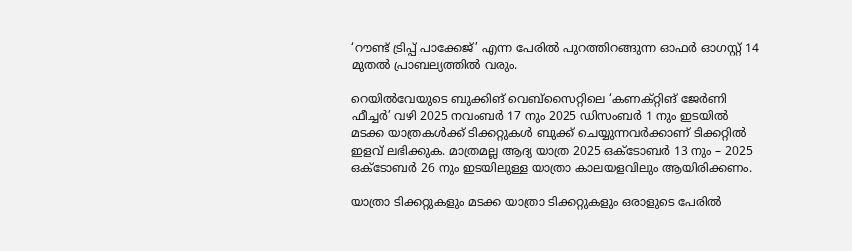‘റൗണ്ട് ട്രിപ്പ് പാക്കേജ്’ എന്ന പേരില്‍ പുറത്തിറങ്ങുന്ന ഓഫര്‍ ഓഗസ്റ്റ് 14 മുതല്‍ പ്രാബല്യത്തില്‍ വരും.

റെയില്‍വേയുടെ ബുക്കിങ് വെബ്സൈറ്റിലെ ‘കണക്റ്റിങ് ജേര്‍ണി ഫീച്ചര്‍’ വഴി 2025 നവംബര്‍ 17 നും 2025 ഡിസംബര്‍ 1 നും ഇടയില്‍ മടക്ക യാത്രകള്‍ക്ക് ടിക്കറ്റുകള്‍ ബുക്ക് ചെയ്യുന്നവര്‍ക്കാണ് ടിക്കറ്റില്‍ ഇളവ് ലഭിക്കുക. മാത്രമല്ല ആദ്യ യാത്ര 2025 ഒക്ടോബര്‍ 13 നും – 2025 ഒക്ടോബര്‍ 26 നും ഇടയിലുള്ള യാത്രാ കാലയളവിലും ആയിരിക്കണം.

യാത്രാ ടിക്കറ്റുകളും മടക്ക യാത്രാ ടിക്കറ്റുകളും ഒരാളുടെ പേരില്‍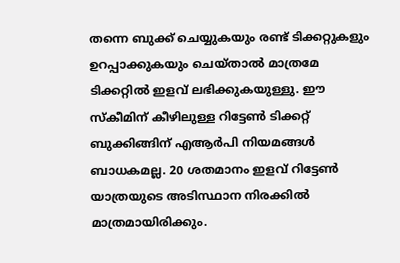തന്നെ ബുക്ക് ചെയ്യുകയും രണ്ട് ടിക്കറ്റുകളും ഉറപ്പാക്കുകയും ചെയ്താല്‍ മാത്രമേ ടിക്കറ്റില്‍ ഇളവ് ലഭിക്കുകയുള്ളു. ഈ സ്‌കീമിന് കീഴിലുള്ള റിട്ടേണ്‍ ടിക്കറ്റ് ബുക്കിങ്ങിന് എആര്‍പി നിയമങ്ങള്‍ ബാധകമല്ല. 20 ശതമാനം ഇളവ് റിട്ടേണ്‍ യാത്രയുടെ അടിസ്ഥാന നിരക്കില്‍ മാത്രമായിരിക്കും.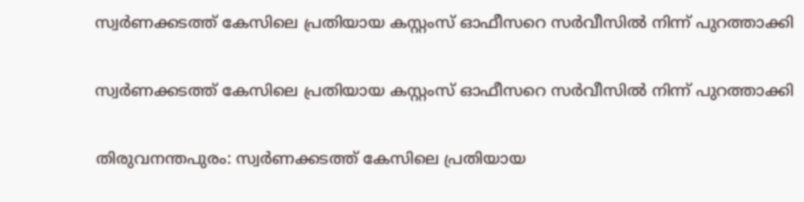സ്വര്‍ണക്കടത്ത് കേസിലെ പ്രതിയായ കസ്റ്റംസ് ഓഫീസറെ സര്‍വീസില്‍ നിന്ന് പുറത്താക്കി

സ്വര്‍ണക്കടത്ത് കേസിലെ പ്രതിയായ കസ്റ്റംസ് ഓഫീസറെ സര്‍വീസില്‍ നിന്ന് പുറത്താക്കി

തിരുവനന്തപുരം: സ്വര്‍ണക്കടത്ത് കേസിലെ പ്രതിയായ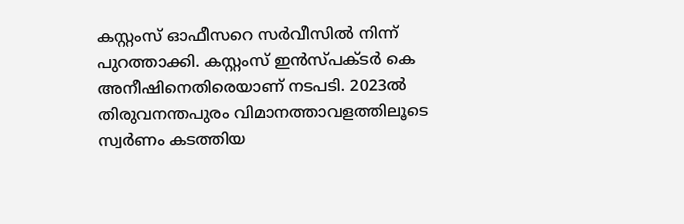കസ്റ്റംസ് ഓഫീസറെ സര്‍വീസില്‍ നിന്ന് പുറത്താക്കി. കസ്റ്റംസ് ഇന്‍സ്പക്ടര്‍ കെ അനീഷിനെതിരെയാണ് നടപടി. 2023ല്‍ തിരുവനന്തപുരം വിമാനത്താവളത്തിലൂടെ സ്വര്‍ണം കടത്തിയ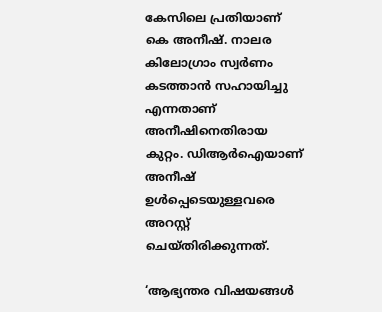കേസിലെ പ്രതിയാണ് കെ അനീഷ്. നാലര കിലോഗ്രാം സ്വര്‍ണം കടത്താന്‍ സഹായിച്ചു എന്നതാണ് അനീഷിനെതിരായ കുറ്റം. ഡിആര്‍ഐയാണ് അനീഷ് ഉള്‍പ്പെടെയുള്ളവരെ അറസ്റ്റ് ചെയ്തിരിക്കുന്നത്.

‘ആഭ്യന്തര വിഷയങ്ങൾ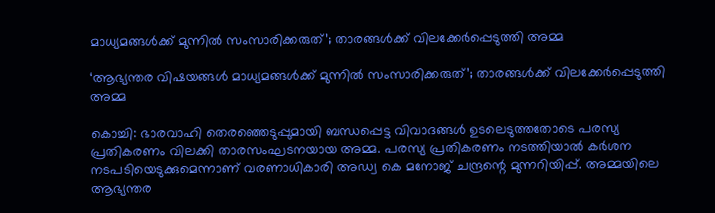മാധ്യമങ്ങൾക്ക് മുന്നിൽ സംസാരിക്കരുത്’; താരങ്ങൾക്ക് വിലക്കേർപ്പെടുത്തി അമ്മ

‘ആഭ്യന്തര വിഷയങ്ങൾ മാധ്യമങ്ങൾക്ക് മുന്നിൽ സംസാരിക്കരുത്’; താരങ്ങൾക്ക് വിലക്കേർപ്പെടുത്തി അമ്മ

കൊച്ചി: ഭാരവാഹി തെരഞ്ഞെടുപ്പുമായി ബന്ധപ്പെട്ട വിവാദങ്ങൾ ഉടലെടുത്തതോടെ പരസ്യ പ്രതികരണം വിലക്കി താരസംഘടനയായ അമ്മ. പരസ്യ പ്രതികരണം നടത്തിയാൽ കർശന നടപടിയെടുക്കുമെന്നാണ് വരണാധികാരി അഡ്വ കെ മനോജ് ചന്ദ്രന്റെ മുന്നറിയിപ്പ്. അമ്മയിലെ ആഭ്യന്തര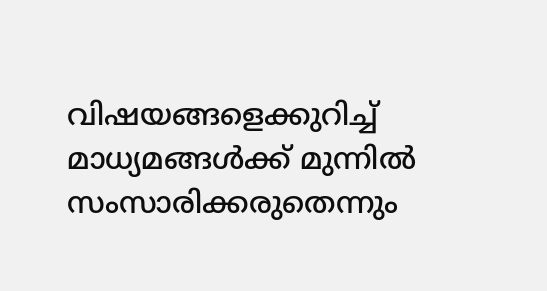വിഷയങ്ങളെക്കുറിച്ച് മാധ്യമങ്ങൾക്ക് മുന്നിൽ സംസാരിക്കരുതെന്നും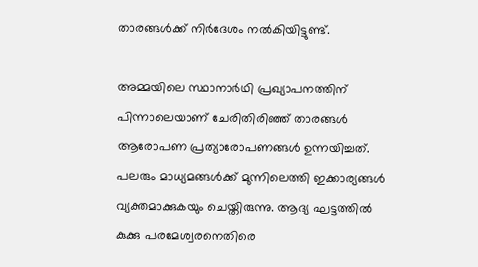താരങ്ങൾക്ക് നിർദേശം നൽകിയിട്ടുണ്ട്.

അമ്മയിലെ സ്ഥാനാർഥി പ്രഖ്യാപനത്തിന് പിന്നാലെയാണ് ചേരിതിരിഞ്ഞ് താരങ്ങൾ ആരോപണ പ്രത്യാരോപണങ്ങൾ ഉന്നയിച്ചത്. പലരും മാധ്യമങ്ങൾക്ക് മുന്നിലെത്തി ഇക്കാര്യങ്ങൾ വ്യക്തമാക്കുകയും ചെയ്തിരുന്നു. ആദ്യ ഘട്ടത്തിൽ കുക്കു പരമേശ്വരനെതിരെ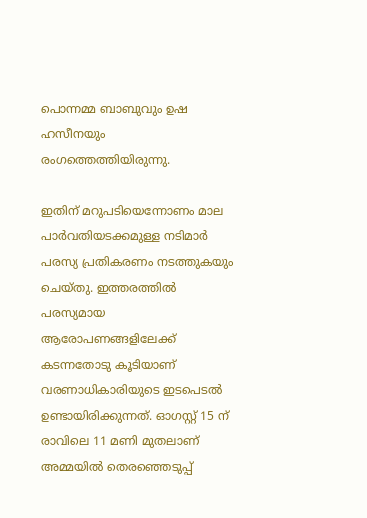പൊന്നമ്മ ബാബുവും ഉഷ ഹസീനയും രംഗത്തെത്തിയിരുന്നു.

ഇതിന് മറുപടിയെന്നോണം മാല പാർവതിയടക്കമുള്ള നടിമാർ പരസ്യ പ്രതികരണം നടത്തുകയും ചെയ്തു. ഇത്തരത്തിൽ പരസ്യമായ ആരോപണങ്ങളിലേക്ക് കടന്നതോടു കൂടിയാണ് വരണാധികാരിയുടെ ഇടപെടൽ ഉണ്ടായിരിക്കുന്നത്. ഓഗസ്റ്റ് 15 ന് രാവിലെ 11 മണി മുതലാണ് അമ്മയിൽ തെരഞ്ഞെടുപ്പ്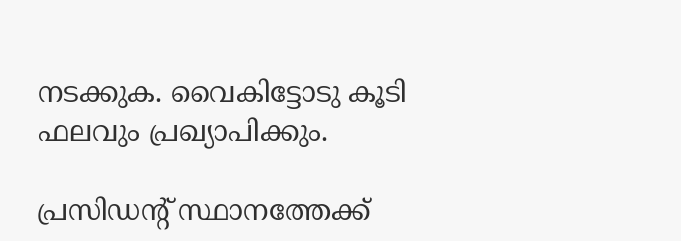നടക്കുക. വൈകിട്ടോടു കൂടി ഫലവും പ്രഖ്യാപിക്കും.

പ്രസിഡന്റ് സ്ഥാനത്തേക്ക്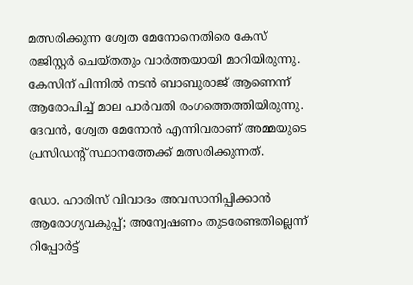മത്സരിക്കുന്ന ശ്വേത മേനോനെതിരെ കേസ് രജിസ്റ്റർ ചെയ്തതും വാർത്തയായി മാറിയിരുന്നു. കേസിന് പിന്നിൽ നടൻ ബാബുരാജ് ആണെന്ന് ആരോപിച്ച് മാല പാർവതി രംഗത്തെത്തിയിരുന്നു. ദേവൻ, ശ്വേത മേനോൻ എന്നിവരാണ് അമ്മയുടെ പ്രസിഡന്റ് സ്ഥാനത്തേക്ക് മത്സരിക്കുന്നത്.

ഡോ. ഹാരിസ് വിവാദം അവസാനിപ്പിക്കാൻ ആരോഗ്യവകുപ്പ്; അന്വേഷണം തുടരേണ്ടതില്ലെന്ന് റിപ്പോർട്ട്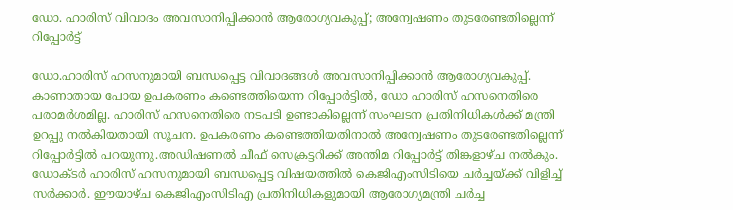ഡോ. ഹാരിസ് വിവാദം അവസാനിപ്പിക്കാൻ ആരോഗ്യവകുപ്പ്; അന്വേഷണം തുടരേണ്ടതില്ലെന്ന് റിപ്പോർട്ട്

ഡോ.ഹാരിസ് ഹസനുമായി ബന്ധപ്പെട്ട വിവാദങ്ങൾ അവസാനിപ്പിക്കാൻ ആരോഗ്യവകുപ്പ്. കാണാതായ പോയ ഉപകരണം കണ്ടെത്തിയെന്ന റിപ്പോർട്ടിൽ, ഡോ ഹാരിസ് ഹസനെതിരെ പരാമർശമില്ല. ഹാരിസ് ഹസനെതിരെ നടപടി ഉണ്ടാകില്ലെന്ന് സംഘടന പ്രതിനിധികൾക്ക് മന്ത്രി ഉറപ്പു നൽകിയതായി സൂചന. ഉപകരണം കണ്ടെത്തിയതിനാൽ അന്വേഷണം തുടരേണ്ടതില്ലെന്ന് റിപ്പോർട്ടിൽ പറയുന്നു.അഡിഷണൽ ചീഫ് സെക്രട്ടറിക്ക് അന്തിമ റിപ്പോർട്ട് തിങ്കളാഴ്ച നൽകും. ഡോക്ടർ ഹാരിസ് ഹസനുമായി ബന്ധപ്പെട്ട വിഷയത്തിൽ കെജിഎംസിടിയെ ചർച്ചയ്ക്ക് വിളിച്ച് സർക്കാർ. ഈയാഴ്ച കെജിഎംസിടിഎ പ്രതിനിധികളുമായി ആരോഗ്യമന്ത്രി ചർച്ച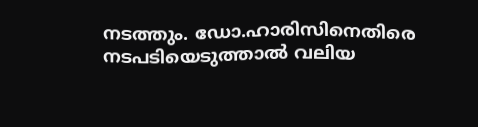നടത്തും. ഡോ.ഹാരിസിനെതിരെ നടപടിയെടുത്താൽ വലിയ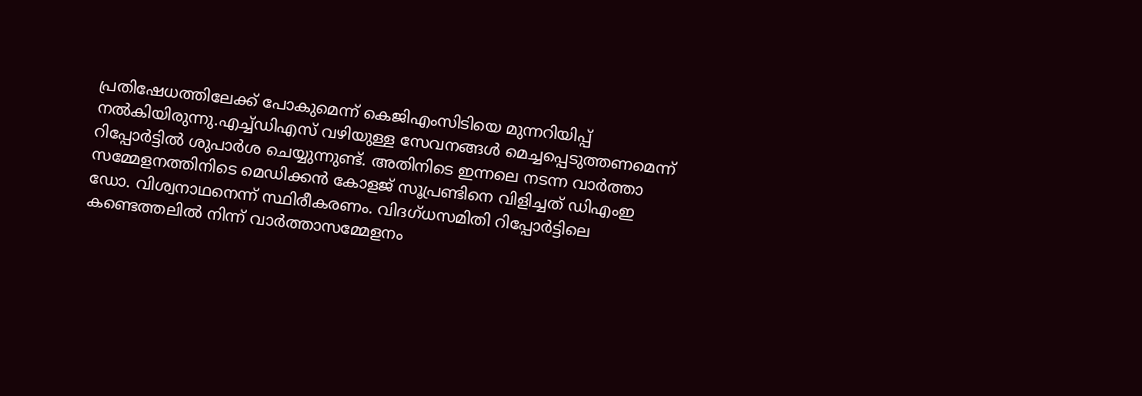പ്രതിഷേധത്തിലേക്ക് പോകുമെന്ന് കെജിഎംസിടിയെ മുന്നറിയിപ്പ് നൽകിയിരുന്നു.എച്ച്ഡിഎസ് വഴിയുള്ള സേവനങ്ങൾ മെച്ചപ്പെടുത്തണമെന്ന് റിപ്പോർട്ടിൽ‌ ശുപാർശ ചെയ്യുന്നുണ്ട്. അതിനിടെ ഇന്നലെ നടന്ന വാർത്താ സമ്മേളനത്തിനിടെ മെഡിക്കൻ കോളജ് സൂപ്രണ്ടിനെ വിളിച്ചത് ഡിഎംഇ ഡോ. വിശ്വനാഥനെന്ന് സ്ഥിരീകരണം. വിദഗ്ധസമിതി റിപ്പോർട്ടിലെ കണ്ടെത്തലിൽ നിന്ന് വാർത്താസമ്മേളനം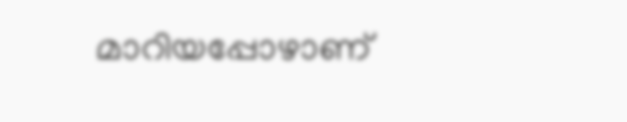മാറിയപ്പോഴാണ്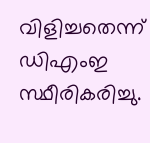വിളിച്ചതെന്ന് ഡിഎംഇ സ്ഥീരികരിച്ചു.